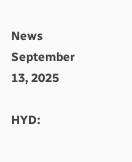News September 13, 2025

HYD: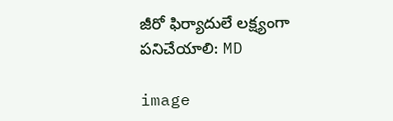జీరో ఫిర్యాదులే లక్ష్యంగా పనిచేయాలి: MD

image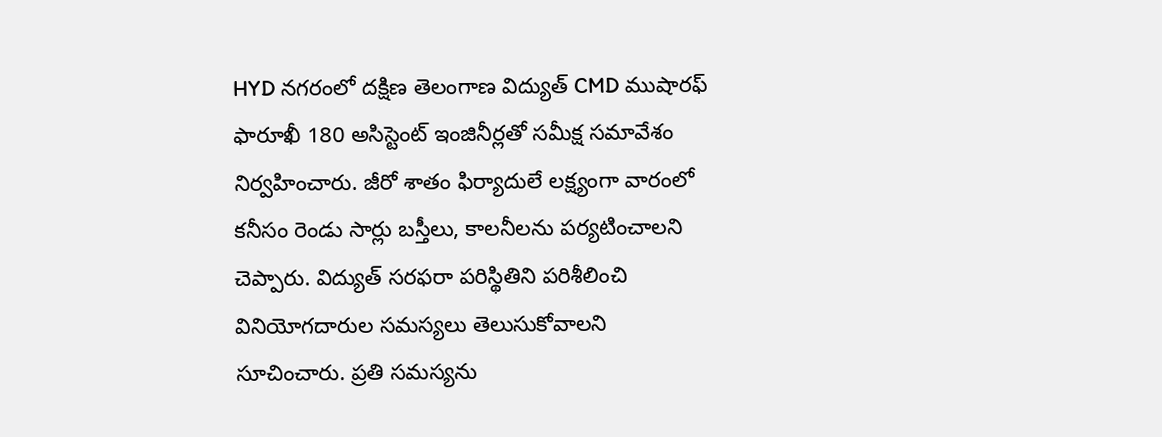HYD నగరంలో దక్షిణ తెలంగాణ విద్యుత్ CMD ముషారఫ్ ఫారూఖీ 180 అసిస్టెంట్ ఇంజినీర్లతో సమీక్ష సమావేశం నిర్వహించారు. జీరో శాతం ఫిర్యాదులే లక్ష్యంగా వారంలో కనీసం రెండు సార్లు బస్తీలు, కాలనీలను పర్యటించాలని చెప్పారు. విద్యుత్ సరఫరా పరిస్థితిని పరిశీలించి వినియోగదారుల సమస్యలు తెలుసుకోవాలని సూచించారు. ప్రతి సమస్యను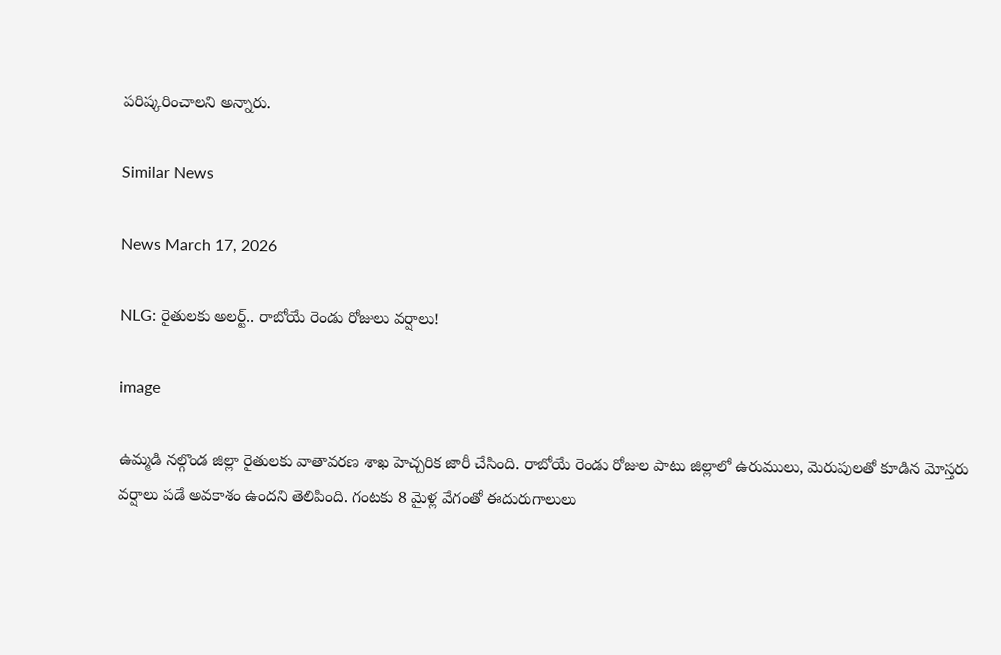పరిష్కరించాలని అన్నారు.

Similar News

News March 17, 2026

NLG: రైతులకు అలర్ట్.. రాబోయే రెండు రోజులు వర్షాలు!

image

ఉమ్మడి నల్గొండ జిల్లా రైతులకు వాతావరణ శాఖ హెచ్చరిక జారీ చేసింది. రాబోయే రెండు రోజుల పాటు జిల్లాలో ఉరుములు, మెరుపులతో కూడిన మోస్తరు వర్షాలు పడే అవకాశం ఉందని తెలిపింది. గంటకు 8 మైళ్ల వేగంతో ఈదురుగాలులు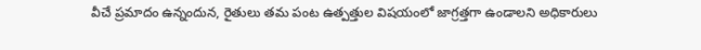వీచే ప్రమాదం ఉన్నందున, రైతులు తమ పంట ఉత్పత్తుల విషయంలో జాగ్రత్తగా ఉండాలని అధికారులు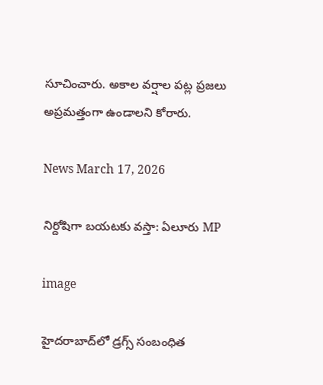సూచించారు. అకాల వర్షాల పట్ల ప్రజలు అప్రమత్తంగా ఉండాలని కోరారు.

News March 17, 2026

నిర్దోషిగా బయటకు వస్తా: ఏలూరు MP

image

హైదరాబాద్‌లో డ్రగ్స్ సంబంధిత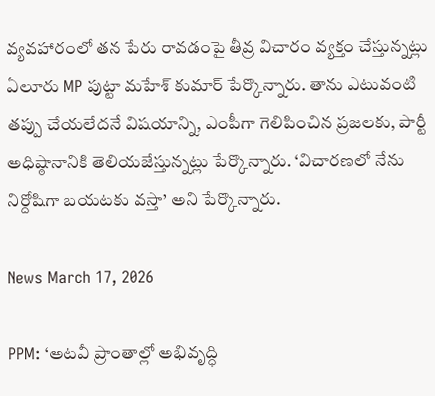వ్యవహారంలో తన పేరు రావడంపై తీవ్ర విచారం వ్యక్తం చేస్తున్నట్లు ఏలూరు MP పుట్టా మహేశ్ కుమార్ పేర్కొన్నారు. తాను ఎటువంటి తప్పు చేయలేదనే విషయాన్ని, ఎంపీగా గెలిపించిన ప్రజలకు, పార్టీ అధిష్ఠానానికి తెలియజేస్తున్నట్లు పేర్కొన్నారు. ‘విచారణలో నేను నిర్దోషిగా బయటకు వస్తా’ అని పేర్కొన్నారు.

News March 17, 2026

PPM: ‘అటవీ ప్రాంతాల్లో అభివృద్ధి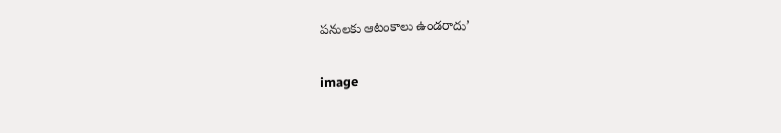పనులకు ఆటంకాలు ఉండరాదు’

image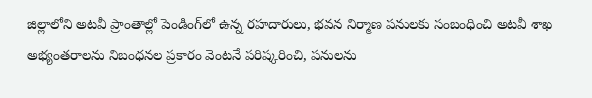జిల్లాలోని అటవీ ప్రాంతాల్లో పెండింగ్‌లో ఉన్న రహదారులు, భవన నిర్మాణ పనులకు సంబంధించి అటవీ శాఖ అభ్యంతరాలను నిబంధనల ప్రకారం వెంటనే పరిష్కరించి, పనులను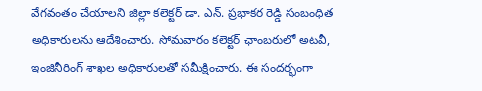వేగవంతం చేయాలని జిల్లా కలెక్టర్ డా. ఎన్. ప్రభాకర రెడ్డి సంబంధిత అధికారులను ఆదేశించారు. సోమవారం కలెక్టర్ ఛాంబరులో అటవీ, ఇంజినీరింగ్ శాఖల అధికారులతో సమీక్షించారు. ఈ సందర్భంగా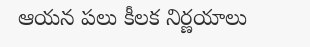ఆయన పలు కీలక నిర్ణయాలు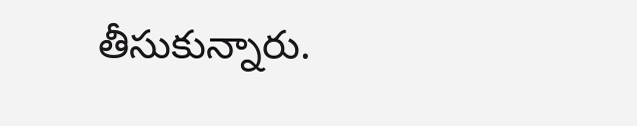తీసుకున్నారు.